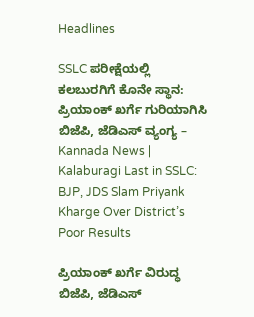Headlines

SSLC ಪರೀಕ್ಷೆಯಲ್ಲಿ ಕಲಬುರಗಿಗೆ ಕೊನೇ ಸ್ಥಾನ: ಪ್ರಿಯಾಂಕ್ ಖರ್ಗೆ ಗುರಿಯಾಗಿಸಿ ಬಿಜೆಪಿ, ಜೆಡಿಎಸ್ ವ್ಯಂಗ್ಯ – Kannada News | Kalaburagi Last in SSLC: BJP, JDS Slam Priyank Kharge Over District’s Poor Results

ಪ್ರಿಯಾಂಕ್ ಖರ್ಗೆ ವಿರುದ್ಧ ಬಿಜೆಪಿ, ಜೆಡಿಎಸ್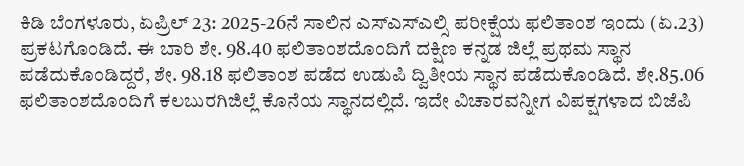ಕಿಡಿ ಬೆಂಗಳೂರು, ಏಪ್ರಿಲ್ 23: 2025-26ನೆ ಸಾಲಿನ ಎಸ್ಎಸ್ಎಲ್ಸಿ ಪರೀಕ್ಷೆಯ ಫಲಿತಾಂಶ ಇಂದು (ಏ.23) ಪ್ರಕಟಗೊಂಡಿದೆ. ಈ ಬಾರಿ ಶೇ. 98.40 ಫಲಿತಾಂಶದೊಂದಿಗೆ ದಕ್ಷಿಣ ಕನ್ನಡ ಜಿಲ್ಲೆ ಪ್ರಥಮ ಸ್ಥಾನ ಪಡೆದುಕೊಂಡಿದ್ದರೆ, ಶೇ. 98.18 ಫಲಿತಾಂಶ ಪಡೆದ ಉಡುಪಿ ದ್ವಿತೀಯ ಸ್ಥಾನ ಪಡೆದುಕೊಂಡಿದೆ. ಶೇ.85.06 ಫಲಿತಾಂಶದೊಂದಿಗೆ ಕಲಬುರಗಿಜಿಲ್ಲೆ ಕೊನೆಯ ಸ್ಥಾನದಲ್ಲಿದೆ. ಇದೇ ವಿಚಾರವನ್ನೀಗ ವಿಪಕ್ಷಗಳಾದ ಬಿಜೆಪಿ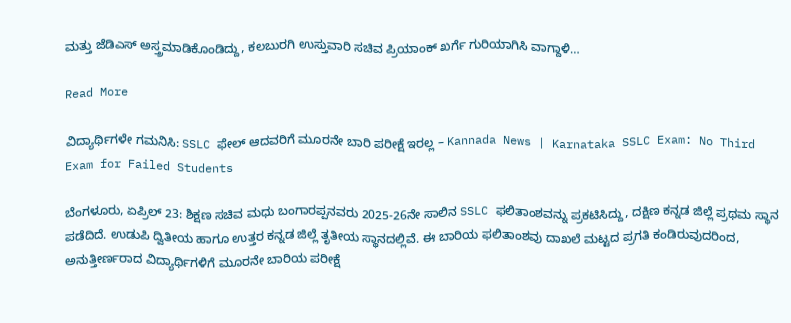ಮತ್ತು ಜೆಡಿಎಸ್ ಅಸ್ತ್ರಮಾಡಿಕೊಂಡಿದ್ದು, ಕಲಬುರಗಿ ಉಸ್ತುವಾರಿ ಸಚಿವ ಪ್ರಿಯಾಂಕ್ ಖರ್ಗೆ ಗುರಿಯಾಗಿಸಿ ವಾಗ್ದಾಳಿ…

Read More

ವಿದ್ಯಾರ್ಥಿಗಳೇ ಗಮನಿಸಿ: SSLC ಫೇಲ್ ಆದವರಿಗೆ ಮೂರನೇ ಬಾರಿ ಪರೀಕ್ಷೆ ಇರಲ್ಲ – Kannada News | Karnataka SSLC Exam: No Third Exam for Failed Students

ಬೆಂಗಳೂರು, ಏಪ್ರಿಲ್ 23: ಶಿಕ್ಷಣ ಸಚಿವ ಮಧು ಬಂಗಾರಪ್ಪನವರು 2025-26ನೇ ಸಾಲಿನ SSLC ಫಲಿತಾಂಶವನ್ನು ಪ್ರಕಟಿಸಿದ್ದು, ದಕ್ಷಿಣ ಕನ್ನಡ ಜಿಲ್ಲೆ ಪ್ರಥಮ ಸ್ಥಾನ ಪಡೆದಿದೆ. ಉಡುಪಿ ದ್ವಿತೀಯ ಹಾಗೂ ಉತ್ತರ ಕನ್ನಡ ಜಿಲ್ಲೆ ತೃತೀಯ ಸ್ಥಾನದಲ್ಲಿವೆ. ಈ ಬಾರಿಯ ಫಲಿತಾಂಶವು ದಾಖಲೆ ಮಟ್ಟದ ಪ್ರಗತಿ ಕಂಡಿರುವುದರಿಂದ, ಅನುತ್ತೀರ್ಣರಾದ ವಿದ್ಯಾರ್ಥಿಗಳಿಗೆ ಮೂರನೇ ಬಾರಿಯ ಪರೀಕ್ಷೆ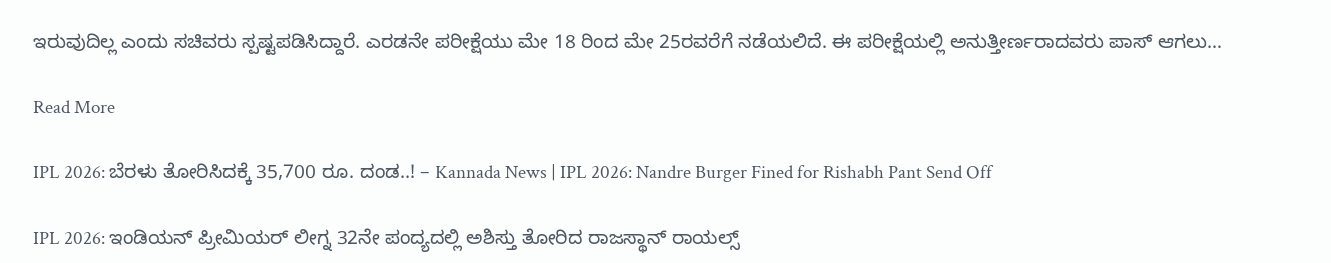ಇರುವುದಿಲ್ಲ ಎಂದು ಸಚಿವರು ಸ್ಪಷ್ಟಪಡಿಸಿದ್ದಾರೆ. ಎರಡನೇ ಪರೀಕ್ಷೆಯು ಮೇ 18 ರಿಂದ ಮೇ 25ರವರೆಗೆ ನಡೆಯಲಿದೆ. ಈ ಪರೀಕ್ಷೆಯಲ್ಲಿ ಅನುತ್ತೀರ್ಣರಾದವರು ಪಾಸ್ ಆಗಲು…

Read More

IPL 2026: ಬೆರಳು ತೋರಿಸಿದಕ್ಕೆ 35,700 ರೂ. ದಂಡ..! – Kannada News | IPL 2026: Nandre Burger Fined for Rishabh Pant Send Off

IPL 2026: ಇಂಡಿಯನ್ ಪ್ರೀಮಿಯರ್ ಲೀಗ್ನ 32ನೇ ಪಂದ್ಯದಲ್ಲಿ ಅಶಿಸ್ತು ತೋರಿದ ರಾಜಸ್ಥಾನ್ ರಾಯಲ್ಸ್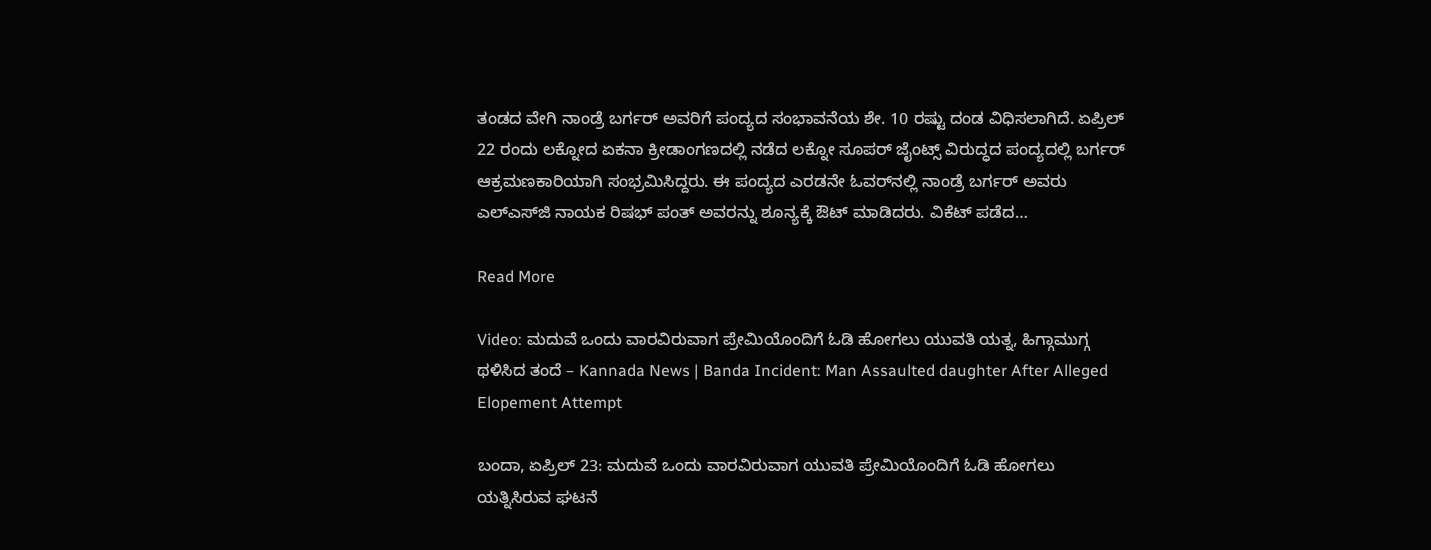ತಂಡದ ವೇಗಿ ನಾಂಡ್ರೆ ಬರ್ಗರ್ ಅವರಿಗೆ ಪಂದ್ಯದ ಸಂಭಾವನೆಯ ಶೇ. 10 ರಷ್ಟು ದಂಡ ವಿಧಿಸಲಾಗಿದೆ. ಏಪ್ರಿಲ್ 22 ರಂದು ಲಕ್ನೋದ ಏಕನಾ ಕ್ರೀಡಾಂಗಣದಲ್ಲಿ ನಡೆದ ಲಕ್ನೋ ಸೂಪರ್ ಜೈಂಟ್ಸ್ ವಿರುದ್ಧದ ಪಂದ್ಯದಲ್ಲಿ ಬರ್ಗರ್ ಆಕ್ರಮಣಕಾರಿಯಾಗಿ ಸಂಭ್ರಮಿಸಿದ್ದರು. ಈ ಪಂದ್ಯದ ಎರಡನೇ ಓವರ್‌ನಲ್ಲಿ ನಾಂಡ್ರೆ ಬರ್ಗರ್ ಅವರು ಎಲ್‌ಎಸ್‌ಜಿ ನಾಯಕ ರಿಷಭ್ ಪಂತ್ ಅವರನ್ನು ಶೂನ್ಯಕ್ಕೆ ಔಟ್ ಮಾಡಿದರು. ವಿಕೆಟ್ ಪಡೆದ…

Read More

Video: ಮದುವೆ ಒಂದು ವಾರವಿರುವಾಗ ಪ್ರೇಮಿಯೊಂದಿಗೆ ಓಡಿ ಹೋಗಲು ಯುವತಿ ಯತ್ನ, ಹಿಗ್ಗಾಮುಗ್ಗ ಥಳಿಸಿದ ತಂದೆ – Kannada News | Banda Incident: Man Assaulted daughter After Alleged Elopement Attempt

ಬಂದಾ, ಏಪ್ರಿಲ್ 23: ಮದುವೆ ಒಂದು ವಾರವಿರುವಾಗ ಯುವತಿ ಪ್ರೇಮಿಯೊಂದಿಗೆ ಓಡಿ ಹೋಗಲು ಯತ್ನಿಸಿರುವ ಘಟನೆ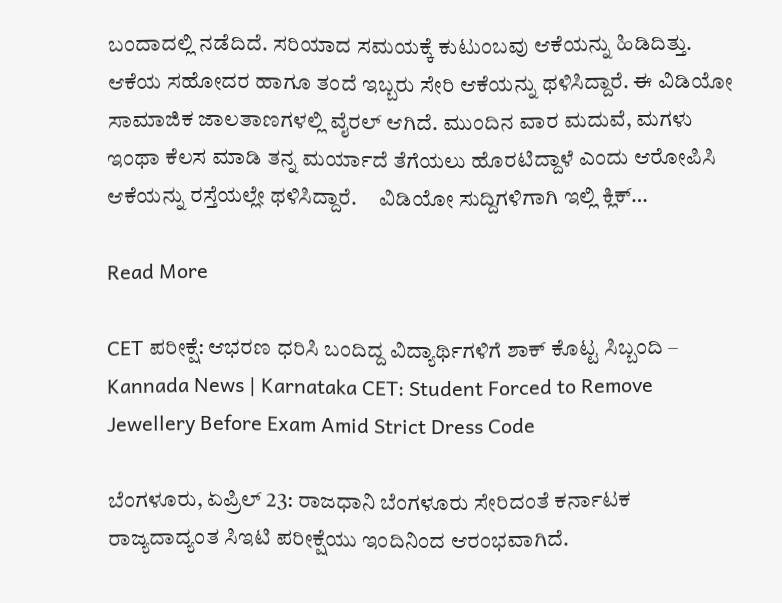ಬಂದಾದಲ್ಲಿ ನಡೆದಿದೆ. ಸರಿಯಾದ ಸಮಯಕ್ಕೆ ಕುಟುಂಬವು ಆಕೆಯನ್ನು ಹಿಡಿದಿತ್ತು. ಆಕೆಯ ಸಹೋದರ ಹಾಗೂ ತಂದೆ ಇಬ್ಬರು ಸೇರಿ ಆಕೆಯನ್ನು ಥಳಿಸಿದ್ದಾರೆ. ಈ ವಿಡಿಯೋ ಸಾಮಾಜಿಕ ಜಾಲತಾಣಗಳಲ್ಲಿ ವೈರಲ್ ಆಗಿದೆ. ಮುಂದಿನ ವಾರ ಮದುವೆ, ಮಗಳು ಇಂಥಾ ಕೆಲಸ ಮಾಡಿ ತನ್ನ ಮರ್ಯಾದೆ ತೆಗೆಯಲು ಹೊರಟಿದ್ದಾಳೆ ಎಂದು ಆರೋಪಿಸಿ ಆಕೆಯನ್ನು ರಸ್ತೆಯಲ್ಲೇ ಥಳಿಸಿದ್ದಾರೆ.     ವಿಡಿಯೋ ಸುದ್ದಿಗಳಿಗಾಗಿ ಇಲ್ಲಿ ಕ್ಲಿಕ್…

Read More

CET ಪರೀಕ್ಷೆ: ಆಭರಣ ಧರಿಸಿ ಬಂದಿದ್ದ ವಿದ್ಯಾರ್ಥಿಗಳಿಗೆ ಶಾಕ್ ಕೊಟ್ಟ ಸಿಬ್ಬಂದಿ – Kannada News | Karnataka CET: Student Forced to Remove Jewellery Before Exam Amid Strict Dress Code

ಬೆಂಗಳೂರು, ಏಪ್ರಿಲ್ 23: ರಾಜಧಾನಿ ಬೆಂಗಳೂರು ಸೇರಿದಂತೆ ಕರ್ನಾಟಕ ರಾಜ್ಯದಾದ್ಯಂತ ಸಿಇಟಿ ಪರೀಕ್ಷೆಯು ಇಂದಿನಿಂದ ಆರಂಭವಾಗಿದೆ.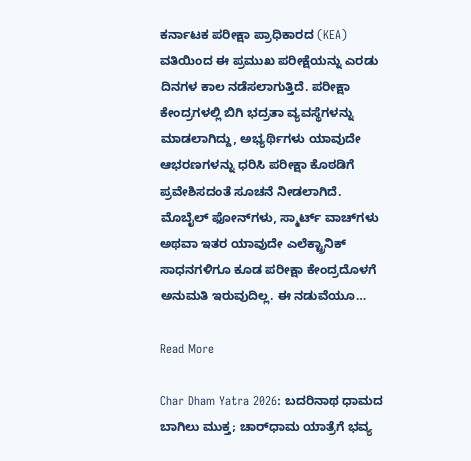ಕರ್ನಾಟಕ ಪರೀಕ್ಷಾ ಪ್ರಾಧಿಕಾರದ (KEA) ವತಿಯಿಂದ ಈ ಪ್ರಮುಖ ಪರೀಕ್ಷೆಯನ್ನು ಎರಡು ದಿನಗಳ ಕಾಲ ನಡೆಸಲಾಗುತ್ತಿದೆ. ಪರೀಕ್ಷಾ ಕೇಂದ್ರಗಳಲ್ಲಿ ಬಿಗಿ ಭದ್ರತಾ ವ್ಯವಸ್ಥೆಗಳನ್ನು ಮಾಡಲಾಗಿದ್ದು, ಅಭ್ಯರ್ಥಿಗಳು ಯಾವುದೇ ಆಭರಣಗಳನ್ನು ಧರಿಸಿ ಪರೀಕ್ಷಾ ಕೊಠಡಿಗೆ ಪ್ರವೇಶಿಸದಂತೆ ಸೂಚನೆ ನೀಡಲಾಗಿದೆ. ಮೊಬೈಲ್ ಫೋನ್‌ಗಳು, ಸ್ಮಾರ್ಟ್ ವಾಚ್‌ಗಳು ಅಥವಾ ಇತರ ಯಾವುದೇ ಎಲೆಕ್ಟ್ರಾನಿಕ್ ಸಾಧನಗಳಿಗೂ ಕೂಡ ಪರೀಕ್ಷಾ ಕೇಂದ್ರದೊಳಗೆ ಅನುಮತಿ ಇರುವುದಿಲ್ಲ. ಈ ನಡುವೆಯೂ…

Read More

Char Dham Yatra 2026: ಬದರಿನಾಥ ಧಾಮದ ಬಾಗಿಲು ಮುಕ್ತ; ಚಾರ್‌ಧಾಮ ಯಾತ್ರೆಗೆ ಭವ್ಯ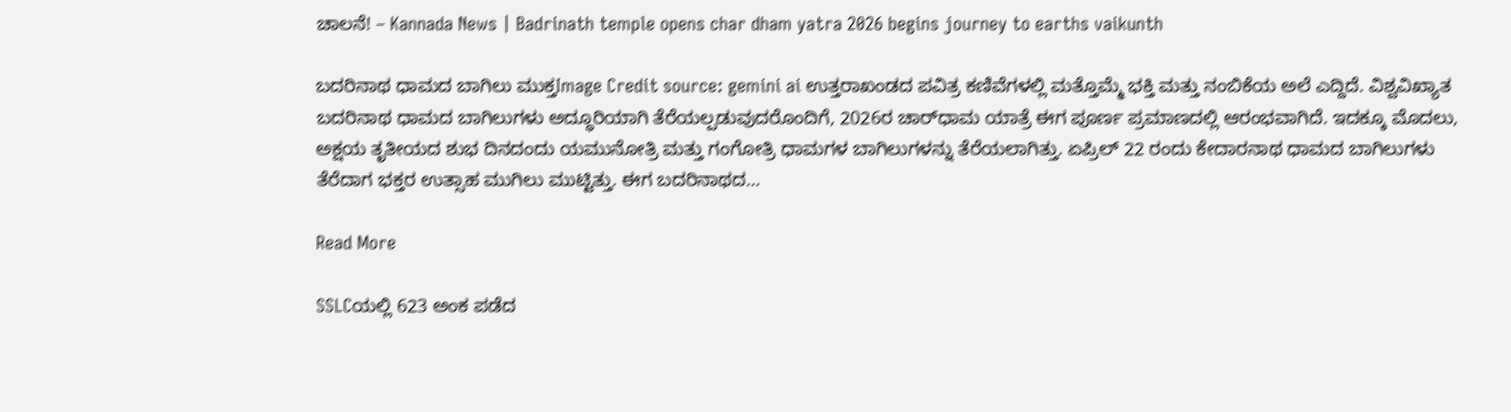ಚಾಲನೆ! – Kannada News | Badrinath temple opens char dham yatra 2026 begins journey to earths vaikunth

ಬದರಿನಾಥ ಧಾಮದ ಬಾಗಿಲು ಮುಕ್ತImage Credit source: gemini ai ಉತ್ತರಾಖಂಡದ ಪವಿತ್ರ ಕಣಿವೆಗಳಲ್ಲಿ ಮತ್ತೊಮ್ಮೆ ಭಕ್ತಿ ಮತ್ತು ನಂಬಿಕೆಯ ಅಲೆ ಎದ್ದಿದೆ. ವಿಶ್ವವಿಖ್ಯಾತ ಬದರಿನಾಥ ಧಾಮದ ಬಾಗಿಲುಗಳು ಅದ್ಧೂರಿಯಾಗಿ ತೆರೆಯಲ್ಪಡುವುದರೊಂದಿಗೆ, 2026ರ ಚಾರ್‌ಧಾಮ ಯಾತ್ರೆ ಈಗ ಪೂರ್ಣ ಪ್ರಮಾಣದಲ್ಲಿ ಆರಂಭವಾಗಿದೆ. ಇದಕ್ಕೂ ಮೊದಲು, ಅಕ್ಷಯ ತೃತೀಯದ ಶುಭ ದಿನದಂದು ಯಮುನೋತ್ರಿ ಮತ್ತು ಗಂಗೋತ್ರಿ ಧಾಮಗಳ ಬಾಗಿಲುಗಳನ್ನು ತೆರೆಯಲಾಗಿತ್ತು. ಏಪ್ರಿಲ್ 22 ರಂದು ಕೇದಾರನಾಥ ಧಾಮದ ಬಾಗಿಲುಗಳು ತೆರೆದಾಗ ಭಕ್ತರ ಉತ್ಸಾಹ ಮುಗಿಲು ಮುಟ್ಟಿತ್ತು. ಈಗ ಬದರಿನಾಥದ…

Read More

SSLCಯಲ್ಲಿ 623 ಅಂಕ ಪಡೆದ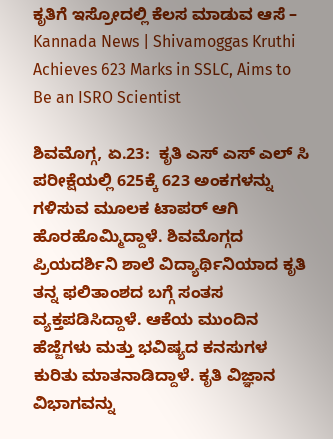ಕೃತಿಗೆ ಇಸ್ರೋದಲ್ಲಿ ಕೆಲಸ ಮಾಡುವ ಆಸೆ – Kannada News | Shivamoggas Kruthi Achieves 623 Marks in SSLC, Aims to Be an ISRO Scientist

ಶಿವಮೊಗ್ಗ, ಏ.23:  ಕೃತಿ ಎಸ್ ಎಸ್ ಎಲ್ ಸಿ ಪರೀಕ್ಷೆಯಲ್ಲಿ 625ಕ್ಕೆ 623 ಅಂಕಗಳನ್ನು ಗಳಿಸುವ ಮೂಲಕ ಟಾಪರ್ ಆಗಿ ಹೊರಹೊಮ್ಮಿದ್ದಾಳೆ. ಶಿವಮೊಗ್ಗದ ಪ್ರಿಯದರ್ಶಿನಿ ಶಾಲೆ ವಿದ್ಯಾರ್ಥಿನಿಯಾದ ಕೃತಿ ತನ್ನ ಫಲಿತಾಂಶದ ಬಗ್ಗೆ ಸಂತಸ ವ್ಯಕ್ತಪಡಿಸಿದ್ದಾಳೆ. ಆಕೆಯ ಮುಂದಿನ ಹೆಜ್ಜೆಗಳು ಮತ್ತು ಭವಿಷ್ಯದ ಕನಸುಗಳ ಕುರಿತು ಮಾತನಾಡಿದ್ದಾಳೆ. ಕೃತಿ ವಿಜ್ಞಾನ ವಿಭಾಗವನ್ನು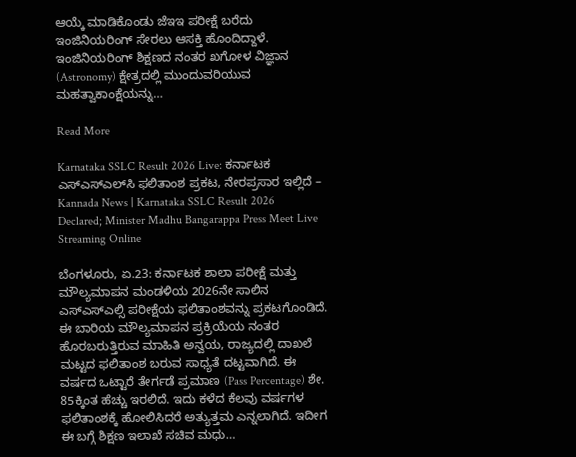ಆಯ್ಕೆ ಮಾಡಿಕೊಂಡು ಜೆಇಇ ಪರೀಕ್ಷೆ ಬರೆದು ಇಂಜಿನಿಯರಿಂಗ್ ಸೇರಲು ಆಸಕ್ತಿ ಹೊಂದಿದ್ದಾಳೆ. ಇಂಜಿನಿಯರಿಂಗ್ ಶಿಕ್ಷಣದ ನಂತರ ಖಗೋಳ ವಿಜ್ಞಾನ (Astronomy) ಕ್ಷೇತ್ರದಲ್ಲಿ ಮುಂದುವರಿಯುವ ಮಹತ್ವಾಕಾಂಕ್ಷೆಯನ್ನು…

Read More

Karnataka SSLC Result 2026 Live: ಕರ್ನಾಟಕ ಎಸ್‌ಎಸ್‌ಎಲ್‌ಸಿ ಫಲಿತಾಂಶ ಪ್ರಕಟ, ನೇರಪ್ರಸಾರ ಇಲ್ಲಿದೆ – Kannada News | Karnataka SSLC Result 2026 Declared; Minister Madhu Bangarappa Press Meet Live Streaming Online

ಬೆಂಗಳೂರು, ಏ.23: ಕರ್ನಾಟಕ ಶಾಲಾ ಪರೀಕ್ಷೆ ಮತ್ತು ಮೌಲ್ಯಮಾಪನ ಮಂಡಳಿಯ 2026ನೇ ಸಾಲಿನ ಎಸ್ಎಸ್ಎಲ್ಸಿ ಪರೀಕ್ಷೆಯ ಫಲಿತಾಂಶವನ್ನು ಪ್ರಕಟಗೊಂಡಿದೆ. ಈ ಬಾರಿಯ ಮೌಲ್ಯಮಾಪನ ಪ್ರಕ್ರಿಯೆಯ ನಂತರ ಹೊರಬರುತ್ತಿರುವ ಮಾಹಿತಿ ಅನ್ವಯ, ರಾಜ್ಯದಲ್ಲಿ ದಾಖಲೆ ಮಟ್ಟದ ಫಲಿತಾಂಶ ಬರುವ ಸಾಧ್ಯತೆ ದಟ್ಟವಾಗಿದೆ. ಈ ವರ್ಷದ ಒಟ್ಟಾರೆ ತೇರ್ಗಡೆ ಪ್ರಮಾಣ (Pass Percentage) ಶೇ. 85ಕ್ಕಿಂತ ಹೆಚ್ಚು ಇರಲಿದೆ. ಇದು ಕಳೆದ ಕೆಲವು ವರ್ಷಗಳ ಫಲಿತಾಂಶಕ್ಕೆ ಹೋಲಿಸಿದರೆ ಅತ್ಯುತ್ತಮ ಎನ್ನಲಾಗಿದೆ. ಇದೀಗ ಈ ಬಗ್ಗೆ ಶಿಕ್ಷಣ ಇಲಾಖೆ ಸಚಿವ ಮಧು…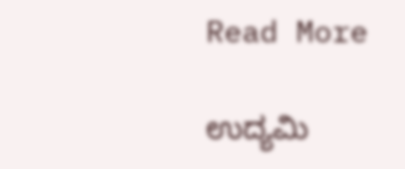Read More

ಉದ್ಯಮಿ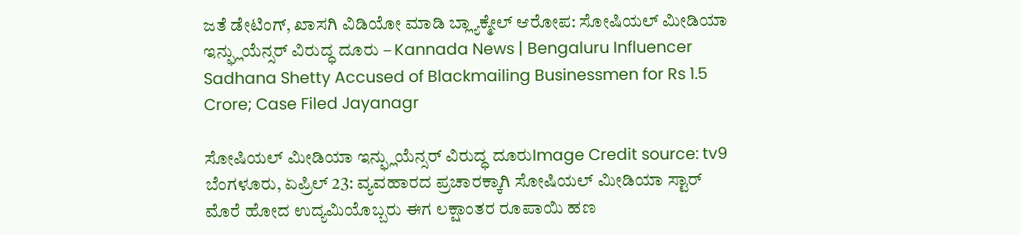ಜತೆ ಡೇಟಿಂಗ್, ಖಾಸಗಿ ವಿಡಿಯೋ ಮಾಡಿ ಬ್ಲ್ಯಾಕ್ಮೇಲ್ ಆರೋಪ: ಸೋಷಿಯಲ್ ಮೀಡಿಯಾ ಇನ್ಫ್ಲುಯೆನ್ಸರ್ ವಿರುದ್ಧ ದೂರು – Kannada News | Bengaluru Influencer Sadhana Shetty Accused of Blackmailing Businessmen for Rs 1.5 Crore; Case Filed Jayanagr

ಸೋಷಿಯಲ್ ಮೀಡಿಯಾ ಇನ್ಫ್ಲುಯೆನ್ಸರ್ ವಿರುದ್ಧ ದೂರುImage Credit source: tv9 ಬೆಂಗಳೂರು, ಏಪ್ರಿಲ್ 23: ವ್ಯವಹಾರದ ಪ್ರಚಾರಕ್ಕಾಗಿ ಸೋಷಿಯಲ್ ಮೀಡಿಯಾ ಸ್ಟಾರ್ ಮೊರೆ ಹೋದ ಉದ್ಯಮಿಯೊಬ್ಬರು ಈಗ ಲಕ್ಷಾಂತರ ರೂಪಾಯಿ ಹಣ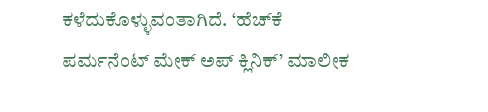ಕಳೆದುಕೊಳ್ಳುವಂತಾಗಿದೆ. ‘ಹೆಚ್‌ಕೆ ಪರ್ಮನೆಂಟ್ ಮೇಕ್ ಅಪ್ ಕ್ಲಿನಿಕ್’ ಮಾಲೀಕ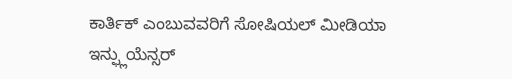ಕಾರ್ತಿಕ್ ಎಂಬುವವರಿಗೆ ಸೋಷಿಯಲ್ ಮೀಡಿಯಾ ಇನ್ಫ್ಲುಯೆನ್ಸರ್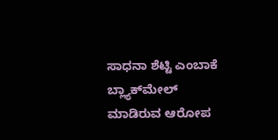ಸಾಧನಾ ಶೆಟ್ಟಿ ಎಂಬಾಕೆ ಬ್ಲ್ಯಾಕ್‌ಮೇಲ್ ಮಾಡಿರುವ ಆರೋಪ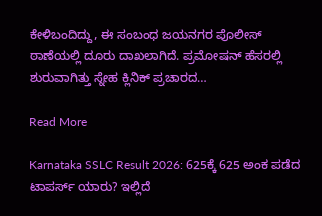ಕೇಳಿಬಂದಿದ್ದು, ಈ ಸಂಬಂಧ ಜಯನಗರ ಪೊಲೀಸ್ ಠಾಣೆಯಲ್ಲಿ ದೂರು ದಾಖಲಾಗಿದೆ. ಪ್ರಮೋಷನ್ ಹೆಸರಲ್ಲಿ ಶುರುವಾಗಿತ್ತು ಸ್ನೇಹ ಕ್ಲಿನಿಕ್ ಪ್ರಚಾರದ…

Read More

Karnataka SSLC Result 2026: 625ಕ್ಕೆ 625 ಅಂಕ ಪಡೆದ ಟಾಪರ್ಸ್ ಯಾರು? ಇಲ್ಲಿದೆ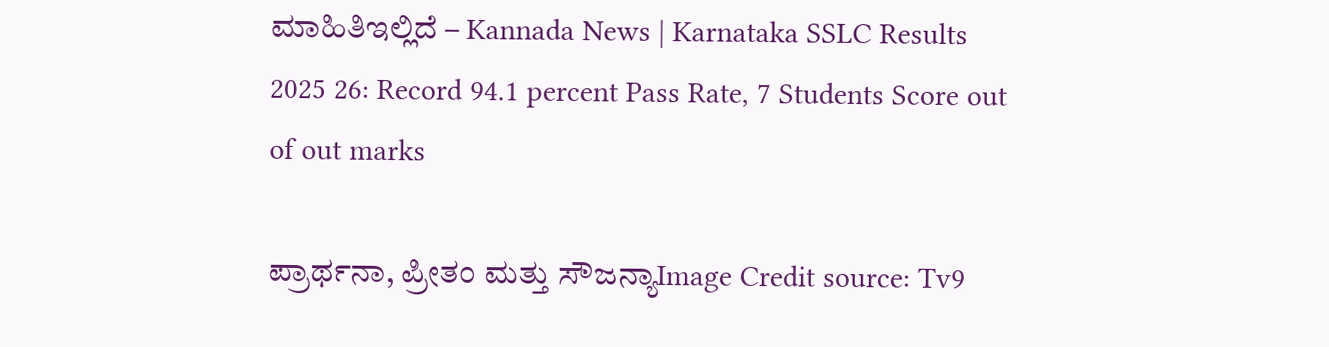ಮಾಹಿತಿಇಲ್ಲಿದೆ – Kannada News | Karnataka SSLC Results 2025 26: Record 94.1 percent Pass Rate, 7 Students Score out of out marks

ಪ್ರಾರ್ಥನಾ, ಪ್ರೀತಂ ಮತ್ತು ಸೌಜನ್ಯಾImage Credit source: Tv9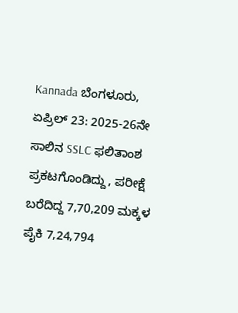Kannada ಬೆಂಗಳೂರು, ಏಪ್ರಿಲ್ 23: 2025-26ನೇ ಸಾಲಿನ SSLC ಫಲಿತಾಂಶ ಪ್ರಕಟಗೊಂಡಿದ್ದು, ಪರೀಕ್ಷೆ ಬರೆದಿದ್ದ 7,70,209 ಮಕ್ಕಳ ಪೈಕಿ 7,24,794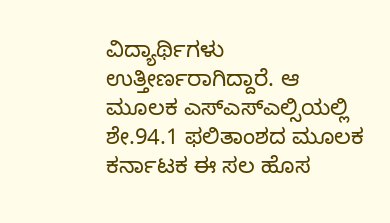ವಿದ್ಯಾರ್ಥಿಗಳು ಉತ್ತೀರ್ಣರಾಗಿದ್ದಾರೆ. ಆ ಮೂಲಕ ಎಸ್ಎಸ್ಎಲ್ಸಿಯಲ್ಲಿ ಶೇ.94.1 ಫಲಿತಾಂಶದ ಮೂಲಕ ಕರ್ನಾಟಕ ಈ ಸಲ ಹೊಸ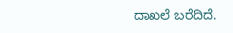ದಾಖಲೆ ಬರೆದಿದೆ.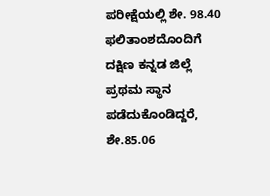ಪರೀಕ್ಷೆಯಲ್ಲಿ ಶೇ. 98.40 ಫಲಿತಾಂಶದೊಂದಿಗೆ ದಕ್ಷಿಣ ಕನ್ನಡ ಜಿಲ್ಲೆ ಪ್ರಥಮ ಸ್ಥಾನ ಪಡೆದುಕೊಂಡಿದ್ದರೆ, ಶೇ.85.06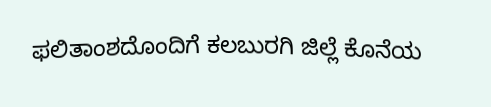ಫಲಿತಾಂಶದೊಂದಿಗೆ ಕಲಬುರಗಿ ಜಿಲ್ಲೆ ಕೊನೆಯ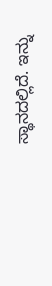ಸ್ಥಾನದಲ್ಲಿದೆ. ಇನ್ನು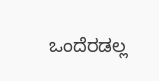ಒಂದೆರಡಲ್ಲ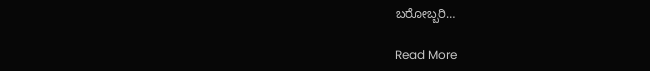ಬರೋಬ್ಬರಿ…

Read More